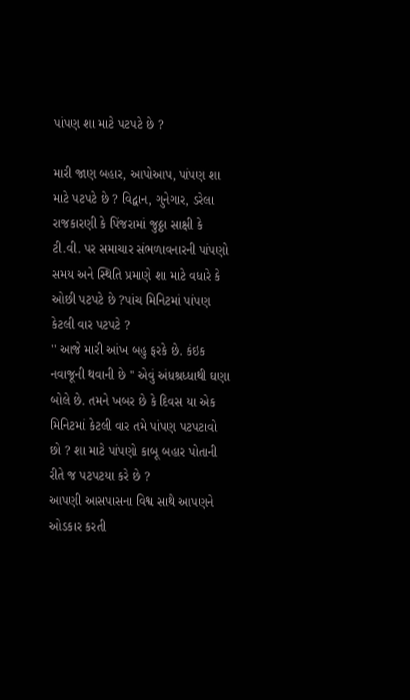પાંપણ શા માટે પટપટે છે ?

મારી જાણ બહાર, આપોઆપ, પાંપણ શા માટે પટપટે છે ? વિદ્વાન, ગુનેગાર, ડરેલા રાજકારણી કે પિંજરામાં જુઠ્ઠા સાક્ષી કે ટી.વી. પર સમાચાર સંભળાવનારની પાંપણો સમય અને સ્થિતિ પ્રમાણે શા માટે વધારે કે ઓછી પટપટે છે ?પાંચ મિનિટમાં પાંપણ કેટલી વાર પટપટે ?
'' આજે મારી આંખ બહુ ફરકે છે. કંઇક નવાજૂની થવાની છે '' એવું અંધશ્રધ્ધાથી ઘણા બોલે છે. તમને ખબર છે કે દિવસ યા એક મિનિટમાં કેટલી વાર તમે પાંપણ પટપટાવો છો ? શા માટે પાંપણો કાબૂ બહાર પોતાની રીતે જ પટપટયા કરે છે ?
આપણી આસપાસના વિશ્વ સાથે આપણને ઓડકાર કરતી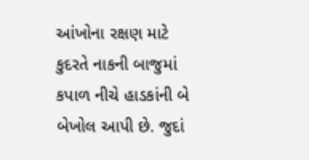આંખોના રક્ષણ માટે કુદરતે નાકની બાજુમાં કપાળ નીચે હાડકાંની બે બેખોલ આપી છે. જુદાં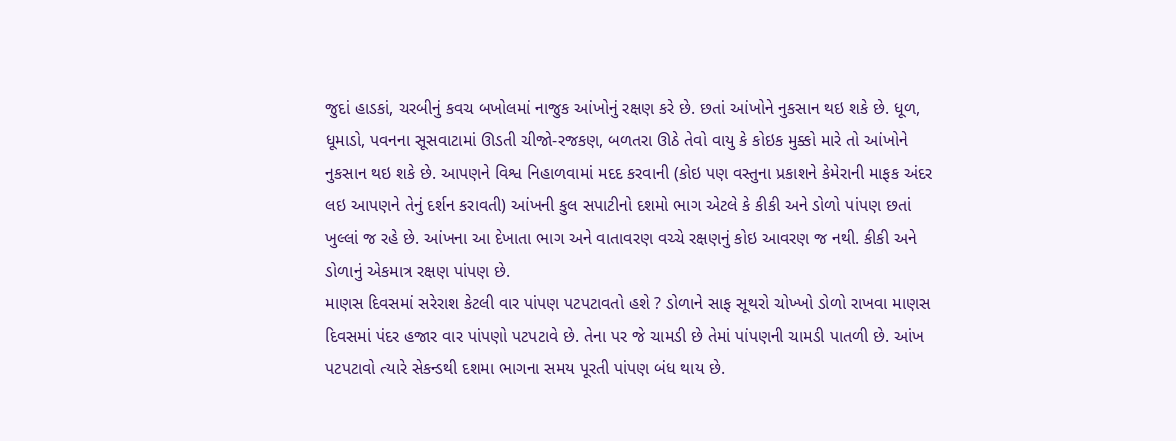જુદાં હાડકાં, ચરબીનું કવચ બખોલમાં નાજુક આંખોનું રક્ષણ કરે છે. છતાં આંખોને નુકસાન થઇ શકે છે. ધૂળ, ધૂમાડો, પવનના સૂસવાટામાં ઊડતી ચીજો-રજકણ, બળતરા ઊઠે તેવો વાયુ કે કોઇક મુક્કો મારે તો આંખોને નુકસાન થઇ શકે છે. આપણને વિશ્વ નિહાળવામાં મદદ કરવાની (કોઇ પણ વસ્તુના પ્રકાશને કેમેરાની માફક અંદર લઇ આપણને તેનું દર્શન કરાવતી) આંખની કુલ સપાટીનો દશમો ભાગ એટલે કે કીકી અને ડોળો પાંપણ છતાં ખુલ્લાં જ રહે છે. આંખના આ દેખાતા ભાગ અને વાતાવરણ વચ્ચે રક્ષણનું કોઇ આવરણ જ નથી. કીકી અને ડોળાનું એકમાત્ર રક્ષણ પાંપણ છે.
માણસ દિવસમાં સરેરાશ કેટલી વાર પાંપણ પટપટાવતો હશે ? ડોળાને સાફ સૂથરો ચોખ્ખો ડોળો રાખવા માણસ દિવસમાં પંદર હજાર વાર પાંપણો પટપટાવે છે. તેના પર જે ચામડી છે તેમાં પાંપણની ચામડી પાતળી છે. આંખ પટપટાવો ત્યારે સેકન્ડથી દશમા ભાગના સમય પૂરતી પાંપણ બંધ થાય છે.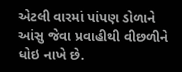એટલી વારમાં પાંપણ ડોળાને આંસુ જેવા પ્રવાહીથી વીછળીને ધોઇ નાખે છે.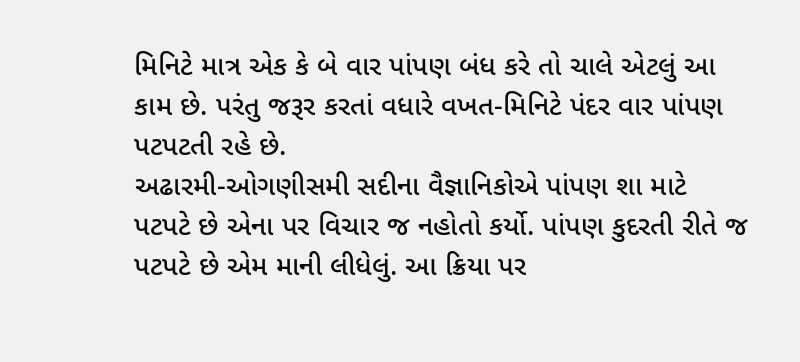મિનિટે માત્ર એક કે બે વાર પાંપણ બંધ કરે તો ચાલે એટલું આ કામ છે. પરંતુ જરૂર કરતાં વધારે વખત-મિનિટે પંદર વાર પાંપણ પટપટતી રહે છે.
અઢારમી-ઓગણીસમી સદીના વૈજ્ઞાનિકોએ પાંપણ શા માટે પટપટે છે એના પર વિચાર જ નહોતો કર્યો. પાંપણ કુદરતી રીતે જ પટપટે છે એમ માની લીધેલું. આ ક્રિયા પર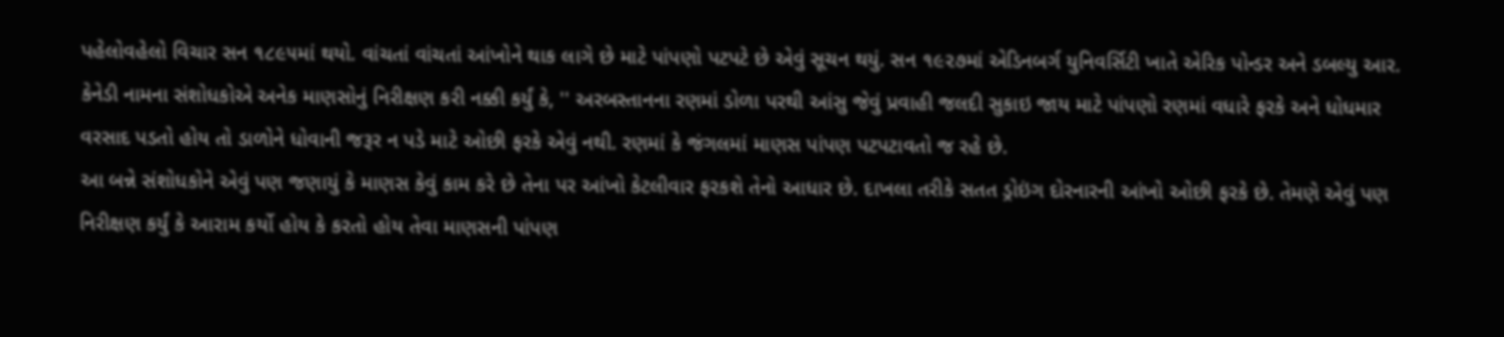પહેલોવહેલો વિચાર સન ૧૮૯૫માં થયો. વાંચતાં વાંચતાં આંખોને થાક લાગે છે માટે પાંપણો પટપટે છે એવું સૂચન થયું. સન ૧૯૨૭માં એડિનબર્ગ યુનિવર્સિટી ખાતે એરિક પોન્ડર અને ડબલ્યુ આર. કેનેડી નામના સંશોધકોએ અનેક માણસોનું નિરીક્ષણ કરી નક્કી કર્યું કે, '' અરબસ્તાનના રણમાં ડોળા પરથી આંસુ જેવું પ્રવાહી જલદી સુકાઇ જાય માટે પાંપણો રણમાં વધારે ફરકે અને ધોધમાર વરસાદ પડતો હોય તો ડાળોને ધોવાની જરૂર ન પડે માટે ઓછી ફરકે એવું નથી. રણમાં કે જંગલમાં માણસ પાંપણ પટપટાવતો જ રહે છે.
આ બન્ને સંશોધકોને એવું પણ જણાયું કે માણસ કેવું કામ કરે છે તેના પર આંખો કેટલીવાર ફરકશે તેનો આધાર છે. દાખલા તરીકે સતત ડ્રોઇંગ દોરનારની આંખો ઓછી ફરકે છે. તેમણે એવું પણ નિરીક્ષણ કર્યું કે આરામ કર્યો હોય કે કરતો હોય તેવા માણસની પાંપણ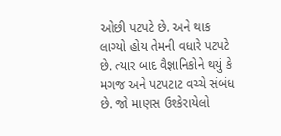ઓછી પટપટે છે. અને થાક લાગ્યો હોય તેમની વધારે પટપટે છે. ત્યાર બાદ વૈજ્ઞાનિકોને થયું કે મગજ અને પટપટાટ વચ્ચે સંબંધ છે. જો માણસ ઉશ્કેરાયેલો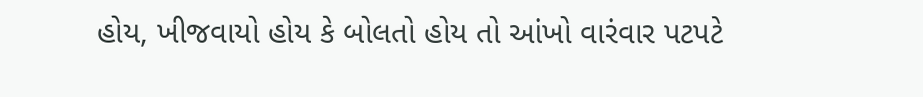હોય, ખીજવાયો હોય કે બોલતો હોય તો આંખો વારંવાર પટપટે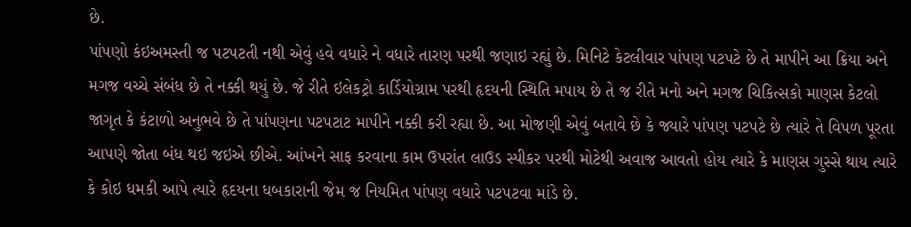છે.
પાંપણો કંઇઅમસ્તી જ પટપટતી નથી એવું હવે વધારે ને વધારે તારણ પરથી જણાઇ રહ્યું છે. મિનિટે કેટલીવાર પાંપણ પટપટે છે તે માપીને આ ક્રિયા અને મગજ વચ્ચે સંબંધ છે તે નક્કી થયું છે. જે રીતે ઇલેકટ્રો કાર્ડિયોગ્રામ પરથી હૃદયની સ્થિતિ મપાય છે તે જ રીતે મનો અને મગજ ચિકિત્સકો માણસ કેટલો જાગૃત કે કંટાળો અનુભવે છે તે પાંપણના પટપટાટ માપીને નક્કી કરી રહ્યા છે. આ મોજણી એવું બતાવે છે કે જ્યારે પાંપણ પટપટે છે ત્યારે તે વિપળ પૂરતા આપણે જોતા બંધ થઇ જઇએ છીએ. આંખને સાફ કરવાના કામ ઉપરાંત લાઉડ સ્પીકર પરથી મોટેથી અવાજ આવતો હોય ત્યારે કે માણસ ગુસ્સે થાય ત્યારે કે કોઇ ધમકી આપે ત્યારે હૃદયના ધબકારાની જેમ જ નિયમિત પાંપણ વધારે પટપટવા માંડે છે.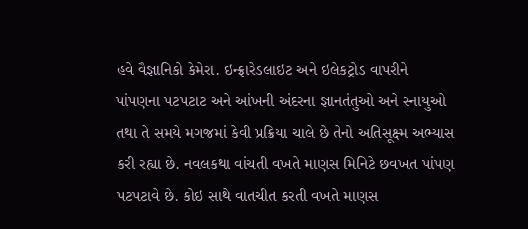હવે વૈજ્ઞાનિકો કેમેરા. ઇન્ફ્રારેડલાઇટ અને ઇલેકટ્રોડ વાપરીને પાંપણના પટપટાટ અને આંખની અંદરના જ્ઞાનતંતુઓ અને સ્નાયુઓ તથા તે સમયે મગજમાં કેવી પ્રક્રિયા ચાલે છે તેનો અતિસૂક્ષ્મ અભ્યાસ કરી રહ્યા છે. નવલકથા વાંચતી વખતે માણસ મિનિટે છવખત પાંપણ પટપટાવે છે. કોઇ સાથે વાતચીત કરતી વખતે માણસ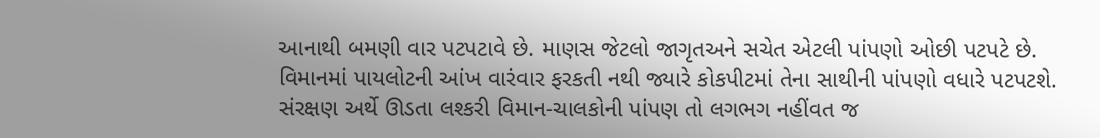આનાથી બમણી વાર પટપટાવે છે. માણસ જેટલો જાગૃતઅને સચેત એટલી પાંપણો ઓછી પટપટે છે. વિમાનમાં પાયલોટની આંખ વારંવાર ફરકતી નથી જ્યારે કોકપીટમાં તેના સાથીની પાંપણો વધારે પટપટશે. સંરક્ષણ અર્થે ઊડતા લશ્કરી વિમાન-ચાલકોની પાંપણ તો લગભગ નહીંવત જ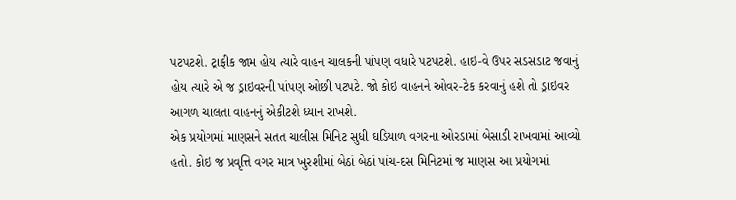પટપટશે. ટ્રાફીક જામ હોય ત્યારે વાહન ચાલકની પાંપણ વધારે પટપટશે. હાઇ-વે ઉપર સડસડાટ જવાનું હોય ત્યારે એ જ ડ્રાઇવરની પાંપણ ઓછી પટપટે. જો કોઇ વાહનને ઓવર-ટેક કરવાનું હશે તો ડ્રાઇવર આગળ ચાલતા વાહનનું એકીટશે ધ્યાન રાખશે.
એક પ્રયોગમાં માણસને સતત ચાલીસ મિનિટ સુધી ઘડિયાળ વગરના ઓરડામાં બેસાડી રાખવામાં આવ્યો હતો. કોઇ જ પ્રવૃત્તિ વગર માત્ર ખુરશીમાં બેઠાં બેઠાં પાંચ-દસ મિનિટમાં જ માણસ આ પ્રયોગમાં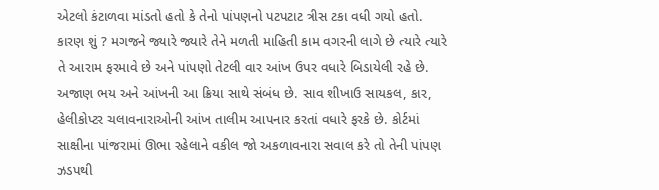એટલો કંટાળવા માંડતો હતો કે તેનો પાંપણનો પટપટાટ ત્રીસ ટકા વધી ગયો હતો. કારણ શું ? મગજને જ્યારે જ્યારે તેને મળતી માહિતી કામ વગરની લાગે છે ત્યારે ત્યારે તે આરામ ફરમાવે છે અને પાંપણો તેટલી વાર આંખ ઉપર વધારે બિડાયેલી રહે છે. અજાણ ભય અને આંખની આ ક્રિયા સાથે સંબંધ છે. સાવ શીખાઉ સાયકલ, કાર, હેલીકોપ્ટર ચલાવનારાઓની આંખ તાલીમ આપનાર કરતાં વધારે ફરકે છે. કોર્ટમાં સાક્ષીના પાંજરામાં ઊભા રહેલાને વકીલ જો અકળાવનારા સવાલ કરે તો તેની પાંપણ ઝડપથી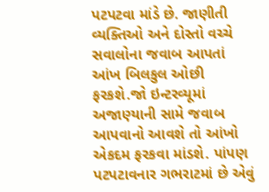પટપટવા માંડે છે. જાણીતી વ્યક્તિઓ અને દોસ્તો વચ્ચે સવાલોના જવાબ આપતાં આંખ બિલકુલ ઓછી ફરકશે.જો ઇન્ટરવ્યૂમાં અજાણ્યાની સામે જવાબ આપવાનો આવશે તો આંખો એકદમ ફરકવા માંડશે. પાંપણ પટપટાવનાર ગભરાટમાં છે એવું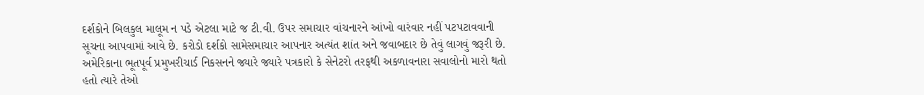દર્શકોને બિલકુલ માલૂમ ન પડે એટલા માટે જ ટી.વી. ઉપર સમાચાર વાંચનારને આંખો વારંવાર નહીં પટપટાવવાની સૂચના આપવામાં આવે છે. કરોડો દર્શકો સામેસમાચાર આપનાર અત્યંત શાંત અને જવાબદાર છે તેવું લાગવું જરૂરી છે. અમેરિકાના ભૂતપૂર્વ પ્રમુખરીચાર્ડ નિકસનને જ્યારે જ્યારે પત્રકારો કે સેનેટરો તરફથી અકળાવનારા સવાલોનો મારો થતો હતો ત્યારે તેઓ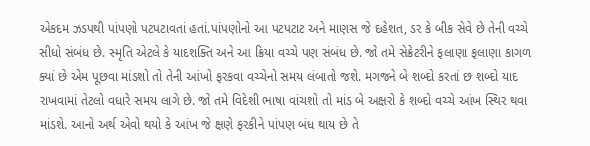એકદમ ઝડપથી પાંપણો પટપટાવતાં હતાં.પાંપણોનો આ પટપટાટ અને માણસ જે દહેશત, ડર કે બીક સેવે છે તેની વચ્ચે સીધો સંબંધ છે. સ્મૃતિ એટલે કે યાદશક્તિ અને આ ક્રિયા વચ્ચે પણ સંબંધ છે. જો તમે સેક્રેટરીને ફલાણા ફલાણા કાગળ ક્યાં છે એમ પૂછવા માંડશો તો તેની આંખો ફરકવા વચ્ચેનો સમય લંબાતો જશે. મગજને બે શબ્દો કરતાં છ શબ્દો યાદ રાખવામાં તેટલો વધારે સમય લાગે છે. જો તમે વિદેશી ભાષા વાંચશો તો માંડ બે અક્ષરો કે શબ્દો વચ્ચે આંખ સ્થિર થવા માંડશે. આનો અર્થ એવો થયો કે આંખ જે ક્ષણે ફરકીને પાંપણ બંધ થાય છે તે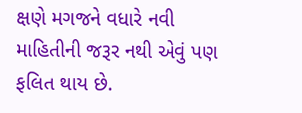ક્ષણે મગજને વધારે નવી માહિતીની જરૂર નથી એવું પણ ફલિત થાય છે.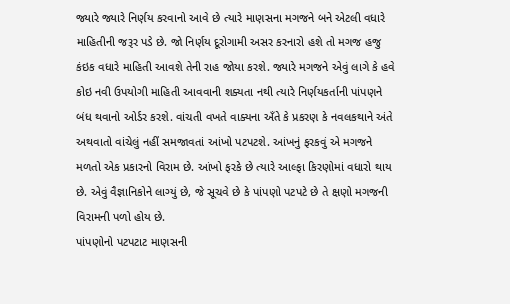જ્યારે જ્યારે નિર્ણય કરવાનો આવે છે ત્યારે માણસના મગજને બને એટલી વધારે માહિતીની જરૂર પડે છે. જો નિર્ણય દૂરોગામી અસર કરનારો હશે તો મગજ હજુ કંઇક વધારે માહિતી આવશે તેની રાહ જોયા કરશે. જ્યારે મગજને એવું લાગે કે હવે કોઇ નવી ઉપયોગી માહિતી આવવાની શક્યતા નથી ત્યારે નિર્ણયકર્તાની પાંપણને બંધ થવાનો ઓર્ડર કરશે. વાંચતી વખતે વાક્યના અઁતે કે પ્રકરણ કે નવલકથાને અંતે અથવાતો વાંચેલું નહીં સમજાવતાં આંખો પટપટશે. આંખનું ફરકવું એ મગજને મળતો એક પ્રકારનો વિરામ છે. આંખો ફરકે છે ત્યારે આલ્ફા કિરણોમાં વધારો થાય છે. એવું વૈજ્ઞાનિકોને લાગ્યું છે, જે સૂચવે છે કે પાંપણો પટપટે છે તે ક્ષણો મગજની વિરામની પળો હોય છે.
પાંપણોનો પટપટાટ માણસની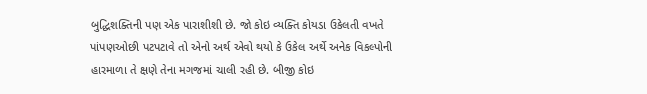બુદ્ધિશક્તિની પણ એક પારાશીશી છે. જો કોઇ વ્યક્તિ કોયડા ઉકેલતી વખતે પાંપણઓછી પટપટાવે તો એનો અર્થ એવો થયો કે ઉકેલ અર્થે અનેક વિકલ્પોની હારમાળા તે ક્ષણે તેના મગજમાં ચાલી રહી છે. બીજી કોઇ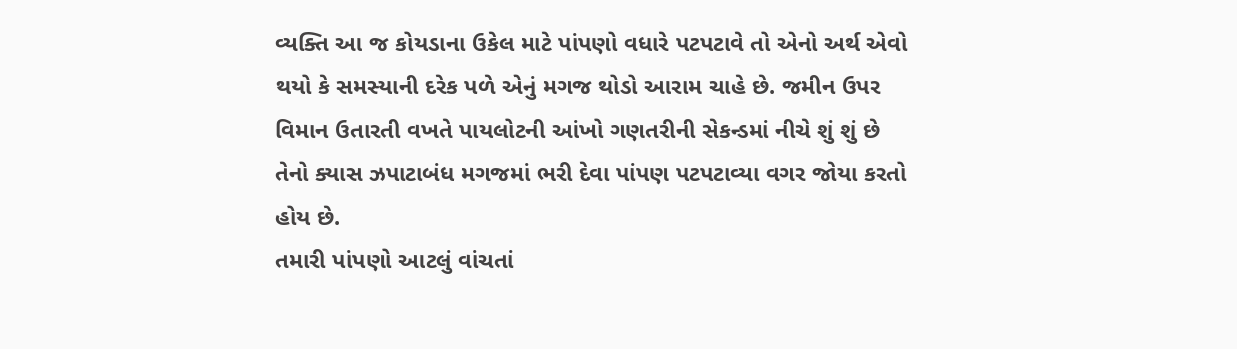વ્યક્તિ આ જ કોયડાના ઉકેલ માટે પાંપણો વધારે પટપટાવે તો એનો અર્થ એવો થયો કે સમસ્યાની દરેક પળે એનું મગજ થોડો આરામ ચાહે છે. જમીન ઉપર વિમાન ઉતારતી વખતે પાયલોટની આંખો ગણતરીની સેકન્ડમાં નીચે શું શું છે તેનો ક્યાસ ઝપાટાબંધ મગજમાં ભરી દેવા પાંપણ પટપટાવ્યા વગર જોયા કરતો હોય છે.
તમારી પાંપણો આટલું વાંચતાં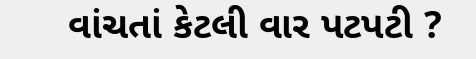વાંચતાં કેટલી વાર પટપટી ?